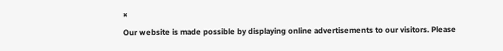×
Our website is made possible by displaying online advertisements to our visitors. Please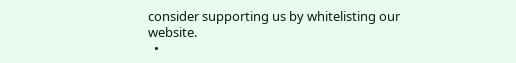consider supporting us by whitelisting our website.
  •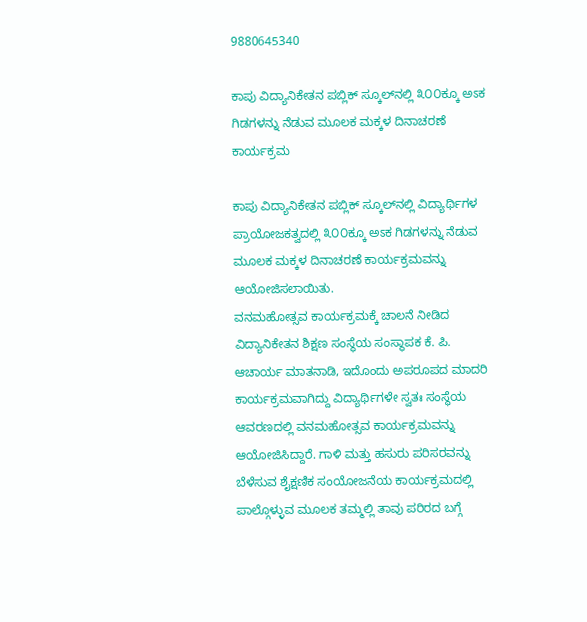9880645340

ಕಾಪು ವಿದ್ಯಾನಿಕೇತನ ಪಬ್ಲಿಕ್ ಸ್ಕೂಲ್‌ನಲ್ಲಿ ೩೦೦ಕ್ಕೂ ಅಽಕ ಗಿಡಗಳನ್ನು ನೆಡುವ ಮೂಲಕ ಮಕ್ಕಳ ದಿನಾಚರಣೆ ಕಾರ್ಯಕ್ರಮ

ಕಾಪು ವಿದ್ಯಾನಿಕೇತನ ಪಬ್ಲಿಕ್ ಸ್ಕೂಲ್‌ನಲ್ಲಿ ವಿದ್ಯಾರ್ಥಿಗಳ ಪ್ರಾಯೋಜಕತ್ವದಲ್ಲಿ ೩೦೦ಕ್ಕೂ ಅಽಕ ಗಿಡಗಳನ್ನು ನೆಡುವ ಮೂಲಕ ಮಕ್ಕಳ ದಿನಾಚರಣೆ ಕಾರ್ಯಕ್ರಮವನ್ನು ಆಯೋಜಿಸಲಾಯಿತು.
ವನಮಹೋತ್ಸವ ಕಾರ್ಯಕ್ರಮಕ್ಕೆ ಚಾಲನೆ ನೀಡಿದ ವಿದ್ಯಾನಿಕೇತನ ಶಿಕ್ಷಣ ಸಂಸ್ಥೆಯ ಸಂಸ್ಥಾಪಕ ಕೆ. ಪಿ. ಆಚಾರ್ಯ ಮಾತನಾಡಿ, ಇದೊಂದು ಅಪರೂಪದ ಮಾದರಿ ಕಾರ್ಯಕ್ರಮವಾಗಿದ್ದು ವಿದ್ಯಾರ್ಥಿಗಳೇ ಸ್ವತಃ ಸಂಸ್ಥೆಯ ಆವರಣದಲ್ಲಿ ವನಮಹೋತ್ಸವ ಕಾರ್ಯಕ್ರಮವನ್ನು ಆಯೋಜಿಸಿದ್ದಾರೆ. ಗಾಳಿ ಮತ್ತು ಹಸುರು ಪರಿಸರವನ್ನು ಬೆಳೆಸುವ ಶೈಕ್ಷಣಿಕ ಸಂಯೋಜನೆಯ ಕಾರ್ಯಕ್ರಮದಲ್ಲಿ ಪಾಲ್ಗೊಳ್ಳುವ ಮೂಲಕ ತಮ್ಮಲ್ಲಿ ತಾವು ಪರಿರದ ಬಗ್ಗೆ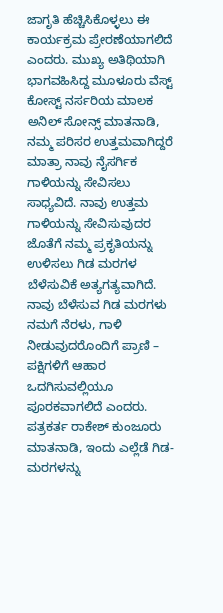ಜಾಗೃತಿ ಹೆಚ್ಚಿಸಿಕೊಳ್ಳಲು ಈ ಕಾರ್ಯಕ್ರಮ ಪ್ರೇರಣೆಯಾಗಲಿದೆ ಎಂದರು. ಮುಖ್ಯ ಅತಿಥಿಯಾಗಿ ಭಾಗವಹಿಸಿದ್ದ ಮೂಳೂರು ವೆಸ್ಟ್ ಕೋಸ್ಟ್ ನರ್ಸರಿಯ ಮಾಲಕ ಅನಿಲ್ ಸೋನ್ಸ್ ಮಾತನಾಡಿ, ನಮ್ಮ ಪರಿಸರ ಉತ್ತಮವಾಗಿದ್ದರೆ ಮಾತ್ರಾ ನಾವು ನೈಸರ್ಗಿಕ ಗಾಳಿಯನ್ನು ಸೇವಿಸಲು ಸಾಧ್ಯವಿದೆ. ನಾವು ಉತ್ತಮ ಗಾಳಿಯನ್ನು ಸೇವಿಸುವುದರ ಜೊತೆಗೆ ನಮ್ಮ ಪ್ರಕೃತಿಯನ್ನು ಉಳಿಸಲು ಗಿಡ ಮರಗಳ ಬೆಳೆಸುವಿಕೆ ಅತ್ಯಗತ್ಯವಾಗಿದೆ. ನಾವು ಬೆಳೆಸುವ ಗಿಡ ಮರಗಳು ನಮಗೆ ನೆರಳು, ಗಾಳಿ ನೀಡುವುದರೊಂದಿಗೆ ಪ್ರಾಣಿ – ಪಕ್ಷಿಗಳಿಗೆ ಆಹಾರ ಒದಗಿಸುವಲ್ಲಿಯೂ ಪೂರಕವಾಗಲಿದೆ ಎಂದರು. ಪತ್ರಕರ್ತ ರಾಕೇಶ್ ಕುಂಜೂರು ಮಾತನಾಡಿ, ಇಂದು ಎಲ್ಲೆಡೆ ಗಿಡ-ಮರಗಳನ್ನು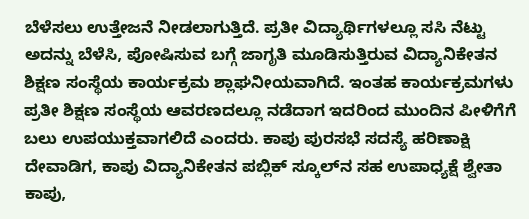ಬೆಳೆಸಲು ಉತ್ತೇಜನೆ ನೀಡಲಾಗುತ್ತಿದೆ. ಪ್ರತೀ ವಿದ್ಯಾರ್ಥಿಗಳಲ್ಲೂ ಸಸಿ ನೆಟ್ಟು ಅದನ್ನು ಬೆಳೆಸಿ, ಪೋಷಿಸುವ ಬಗ್ಗೆ ಜಾಗೃತಿ ಮೂಡಿಸುತ್ತಿರುವ ವಿದ್ಯಾನಿಕೇತನ ಶಿಕ್ಷಣ ಸಂಸ್ಥೆಯ ಕಾರ್ಯಕ್ರಮ ಶ್ಲಾಘನೀಯವಾಗಿದೆ. ಇಂತಹ ಕಾರ್ಯಕ್ರಮಗಳು ಪ್ರತೀ ಶಿಕ್ಷಣ ಸಂಸ್ಥೆಯ ಆವರಣದಲ್ಲೂ ನಡೆದಾಗ ಇದರಿಂದ ಮುಂದಿನ ಪೀಳಿಗೆಗೆ ಬಲು ಉಪಯುಕ್ತವಾಗಲಿದೆ ಎಂದರು. ಕಾಪು ಪುರಸಭೆ ಸದಸ್ಯೆ ಹರಿಣಾಕ್ಷಿ ದೇವಾಡಿಗ, ಕಾಪು ವಿದ್ಯಾನಿಕೇತನ ಪಬ್ಲಿಕ್ ಸ್ಕೂಲ್‌ನ ಸಹ ಉಪಾಧ್ಯಕ್ಷೆ ಶ್ವೇತಾ ಕಾಪು,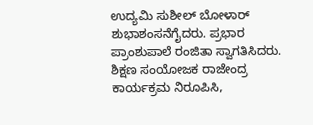ಉದ್ಯಮಿ ಸುಶೀಲ್ ಬೋಳಾರ್ ಶುಭಾಶಂಸನೆಗೈದರು. ಪ್ರಭಾರ ಪ್ರಾಂಶುಪಾಲೆ ರಂಜಿತಾ ಸ್ವಾಗತಿಸಿದರು. ಶಿಕ್ಷಣ ಸಂಯೋಜಕ ರಾಜೇಂದ್ರ ಕಾರ್ಯಕ್ರಮ ನಿರೂಪಿಸಿ,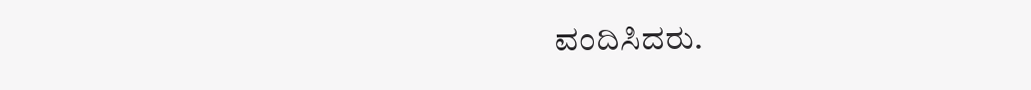ವಂದಿಸಿದರು.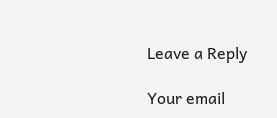Leave a Reply

Your email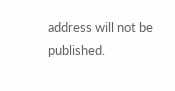address will not be published.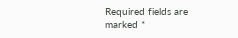Required fields are marked *